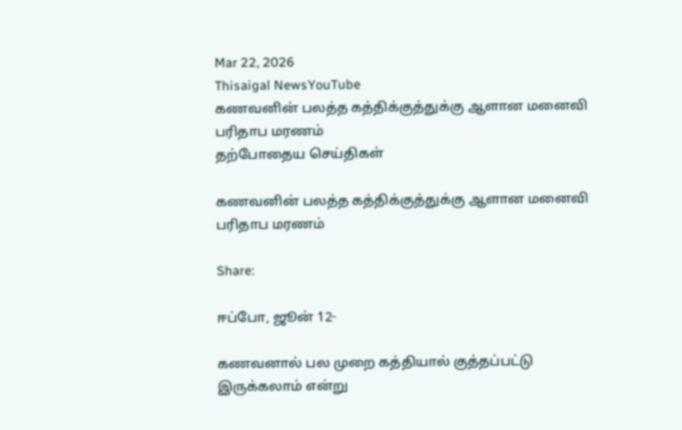Mar 22, 2026
Thisaigal NewsYouTube
கணவனின் பலத்த கத்திக்குத்துக்கு ஆளான மனைவி பரிதாப மரணம்
தற்போதைய செய்திகள்

கணவனின் பலத்த கத்திக்குத்துக்கு ஆளான மனைவி பரிதாப மரணம்

Share:

ஈப்போ, ஜூன் 12-

கணவனால் பல முறை கத்தியால் குத்தப்பட்டு இருக்கலாம் என்று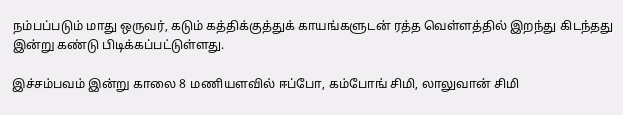நம்பப்படும் மாது ஒருவர், கடும் கத்திக்குத்துக் காயங்களுடன் ரத்த வெள்ளத்தில் இறந்து கிடந்தது இன்று கண்டு பிடிக்கப்பட்டுள்ளது.

இச்சம்பவம் இன்று காலை 8 மணியளவில் ஈப்போ, கம்போங் சிமி, லாலுவான் சிமி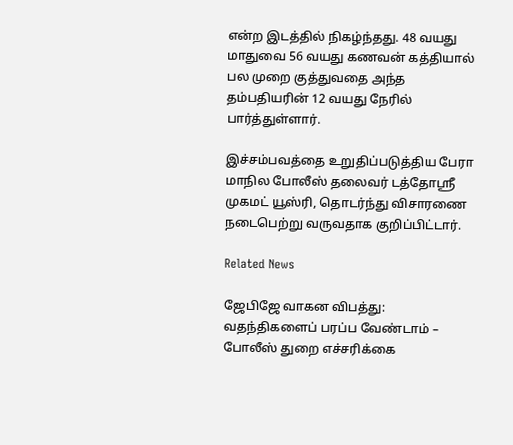என்ற இடத்தில் நிகழ்ந்தது. 48 வயது மாதுவை 56 வயது கணவன் கத்தியால் பல முறை குத்துவதை அந்த தம்பதியரின் 12 வயது நேரில் பார்த்துள்ளார்.

இச்சம்பவத்தை உறுதிப்படுத்திய பேரா மாநில போலீஸ் தலைவர் டத்தோஸ்ரீ முகமட் யூஸ்ரி, தொடர்ந்து விசாரணை நடைபெற்று வருவதாக குறிப்பிட்டார்.

Related News

ஜேபிஜே வாகன விபத்து: வதந்திகளைப் பரப்ப வேண்டாம் – போலீஸ் துறை எச்சரிக்கை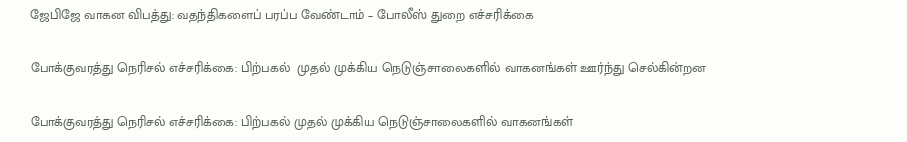ஜேபிஜே வாகன விபத்து: வதந்திகளைப் பரப்ப வேண்டாம் – போலீஸ் துறை எச்சரிக்கை

போக்குவரத்து நெரிசல் எச்சரிக்கை: பிற்பகல்  முதல் முக்கிய நெடுஞ்சாலைகளில் வாகனங்கள் ஊர்ந்து செல்கின்றன

போக்குவரத்து நெரிசல் எச்சரிக்கை: பிற்பகல் முதல் முக்கிய நெடுஞ்சாலைகளில் வாகனங்கள்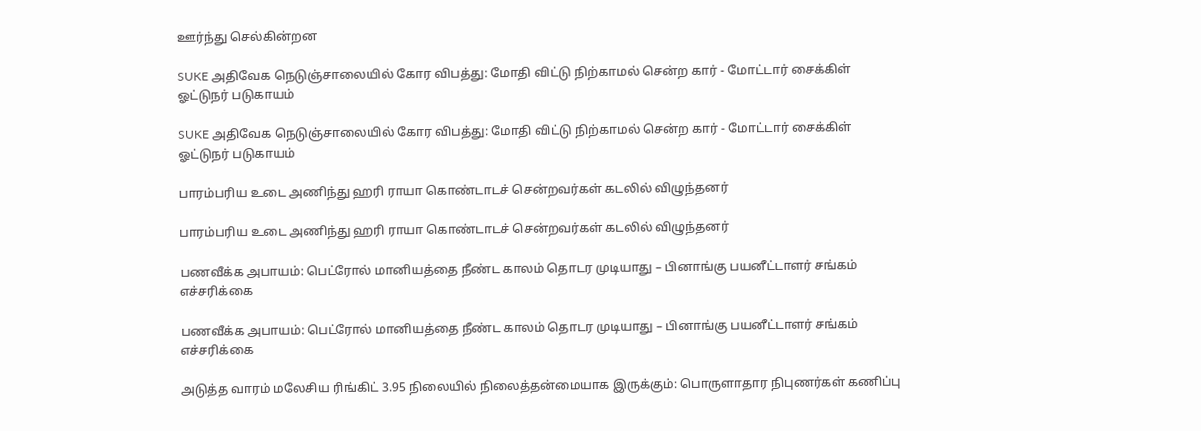ஊர்ந்து செல்கின்றன

SUKE அதிவேக நெடுஞ்சாலையில் கோர விபத்து: மோதி விட்டு நிற்காமல் சென்ற கார் - மோட்டார் சைக்கிள் ஓட்டுநர் படுகாயம்

SUKE அதிவேக நெடுஞ்சாலையில் கோர விபத்து: மோதி விட்டு நிற்காமல் சென்ற கார் - மோட்டார் சைக்கிள் ஓட்டுநர் படுகாயம்

பாரம்பரிய உடை அணிந்து ஹரி ராயா கொண்டாடச் சென்றவர்கள் கடலில் விழுந்தனர்

பாரம்பரிய உடை அணிந்து ஹரி ராயா கொண்டாடச் சென்றவர்கள் கடலில் விழுந்தனர்

பணவீக்க அபாயம்: பெட்ரோல் மானியத்தை நீண்ட காலம் தொடர முடியாது – பினாங்கு பயனீட்டாளர் சங்கம்  எச்சரிக்கை

பணவீக்க அபாயம்: பெட்ரோல் மானியத்தை நீண்ட காலம் தொடர முடியாது – பினாங்கு பயனீட்டாளர் சங்கம் எச்சரிக்கை

அடுத்த வாரம் மலேசிய ரிங்கிட் 3.95 நிலையில் நிலைத்தன்மையாக இருக்கும்: பொருளாதார நிபுணர்கள் கணிப்பு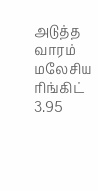அடுத்த வாரம் மலேசிய ரிங்கிட் 3.95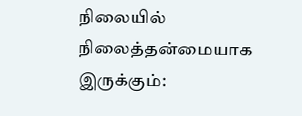நிலையில் நிலைத்தன்மையாக இருக்கும்: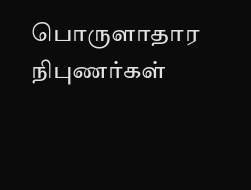பொருளாதார நிபுணர்கள்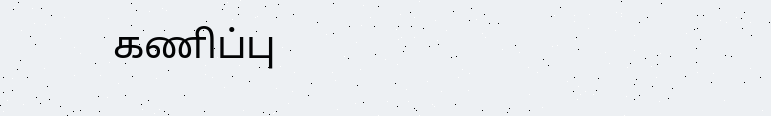கணிப்பு